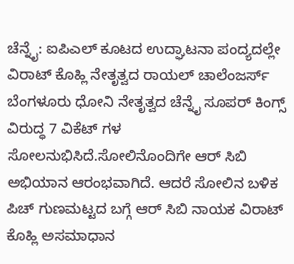ಚೆನ್ನೈ: ಐಪಿಎಲ್ ಕೂಟದ ಉದ್ಘಾಟನಾ ಪಂದ್ಯದಲ್ಲೇ ವಿರಾಟ್ ಕೊಹ್ಲಿ ನೇತೃತ್ವದ ರಾಯಲ್ ಚಾಲೆಂಜರ್ಸ್ ಬೆಂಗಳೂರು ಧೋನಿ ನೇತೃತ್ವದ ಚೆನ್ನೈ ಸೂಪರ್ ಕಿಂಗ್ಸ್ ವಿರುದ್ಧ 7 ವಿಕೆಟ್ ಗಳ ಸೋಲನುಭಿಸಿದೆ.ಸೋಲಿನೊಂದಿಗೇ ಆರ್ ಸಿಬಿ ಅಭಿಯಾನ ಆರಂಭವಾಗಿದೆ. ಆದರೆ ಸೋಲಿನ ಬಳಿಕ ಪಿಚ್ ಗುಣಮಟ್ಟದ ಬಗ್ಗೆ ಆರ್ ಸಿಬಿ ನಾಯಕ ವಿರಾಟ್ ಕೊಹ್ಲಿ ಅಸಮಾಧಾನ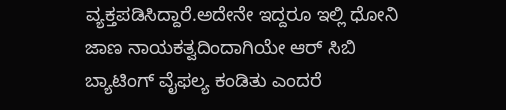ವ್ಯಕ್ತಪಡಿಸಿದ್ದಾರೆ.ಅದೇನೇ ಇದ್ದರೂ ಇಲ್ಲಿ ಧೋನಿ ಜಾಣ ನಾಯಕತ್ವದಿಂದಾಗಿಯೇ ಆರ್ ಸಿಬಿ ಬ್ಯಾಟಿಂಗ್ ವೈಫಲ್ಯ ಕಂಡಿತು ಎಂದರೆ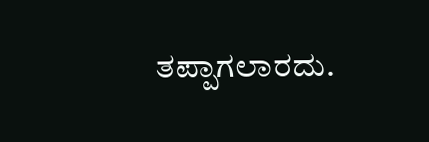ತಪ್ಪಾಗಲಾರದು.